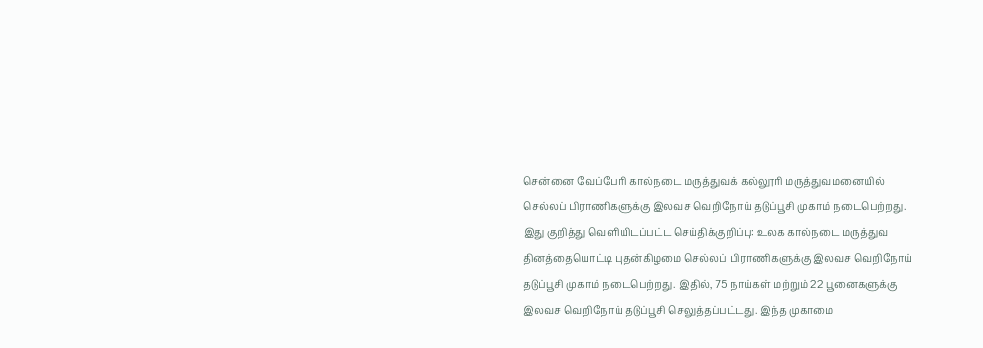சென்னை வேப்பேரி கால்நடை மருத்துவக் கல்லூரி மருத்துவமனையில் செல்லப் பிராணிகளுக்கு இலவச வெறிநோய் தடுப்பூசி முகாம் நடைபெற்றது.
இது குறித்து வெளியிடப்பட்ட செய்திக்குறிப்பு: உலக கால்நடை மருத்துவ தினத்தையொட்டி புதன்கிழமை செல்லப் பிராணிகளுக்கு இலவச வெறிநோய் தடுப்பூசி முகாம் நடைபெற்றது. இதில், 75 நாய்கள் மற்றும் 22 பூனைகளுக்கு இலவச வெறிநோய் தடுப்பூசி செலுத்தப்பட்டது. இந்த முகாமை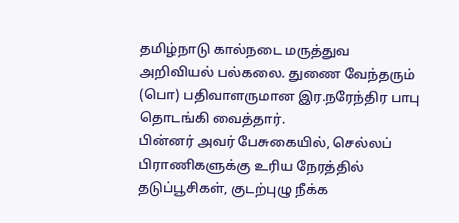தமிழ்நாடு கால்நடை மருத்துவ அறிவியல் பல்கலை. துணை வேந்தரும் (பொ) பதிவாளருமான இர.நரேந்திர பாபு தொடங்கி வைத்தார்.
பின்னர் அவர் பேசுகையில், செல்லப் பிராணிகளுக்கு உரிய நேரத்தில் தடுப்பூசிகள், குடற்புழு நீக்க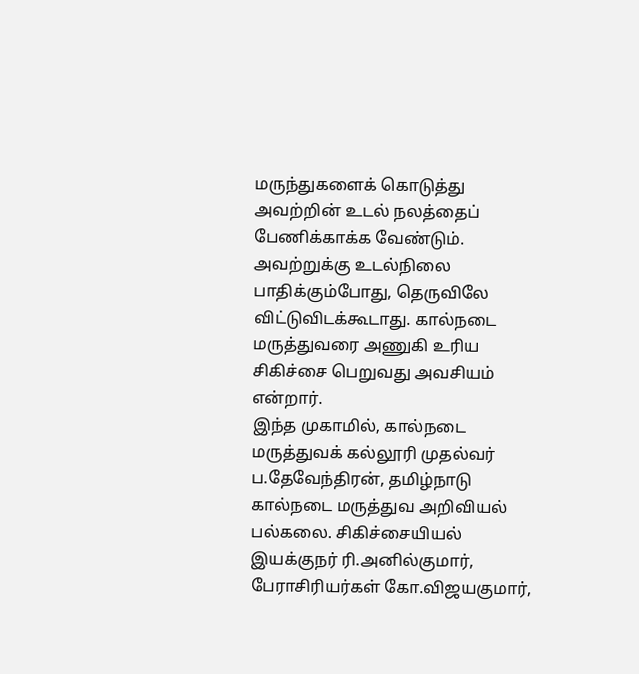மருந்துகளைக் கொடுத்து அவற்றின் உடல் நலத்தைப் பேணிக்காக்க வேண்டும். அவற்றுக்கு உடல்நிலை பாதிக்கும்போது, தெருவிலே விட்டுவிடக்கூடாது. கால்நடை மருத்துவரை அணுகி உரிய சிகிச்சை பெறுவது அவசியம் என்றார்.
இந்த முகாமில், கால்நடை மருத்துவக் கல்லூரி முதல்வர் ப.தேவேந்திரன், தமிழ்நாடு கால்நடை மருத்துவ அறிவியல் பல்கலை. சிகிச்சையியல் இயக்குநர் ரி.அனில்குமார், பேராசிரியர்கள் கோ.விஜயகுமார்,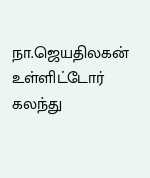நா.ஜெயதிலகன் உள்ளிட்டோர் கலந்து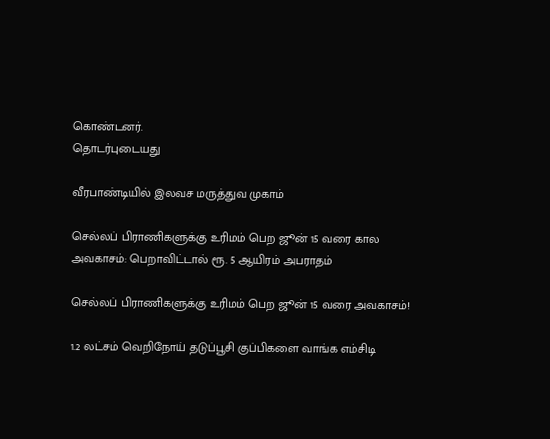கொண்டனர்.
தொடர்புடையது

வீரபாண்டியில் இலவச மருத்துவ முகாம்

செல்லப் பிராணிகளுக்கு உரிமம் பெற ஜூன் 15 வரை கால அவகாசம்: பெறாவிட்டால் ரூ. 5 ஆயிரம் அபராதம்

செல்லப் பிராணிகளுக்கு உரிமம் பெற ஜூன் 15 வரை அவகாசம்!

1.2 லட்சம் வெறிநோய் தடுப்பூசி குப்பிகளை வாங்க எம்சிடி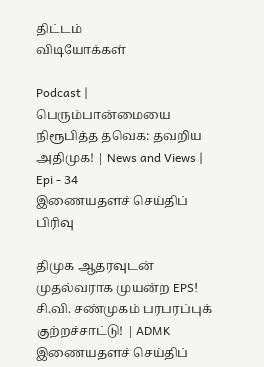திட்டம்
விடியோக்கள்

Podcast | பெரும்பான்மையை நிரூபித்த தவெக: தவறிய அதிமுக! | News and Views | Epi - 34
இணையதளச் செய்திப் பிரிவு

திமுக ஆதரவுடன் முதல்வராக முயன்ற EPS! சி.வி. சண்முகம் பரபரப்புக் குற்றச்சாட்டு! | ADMK
இணையதளச் செய்திப்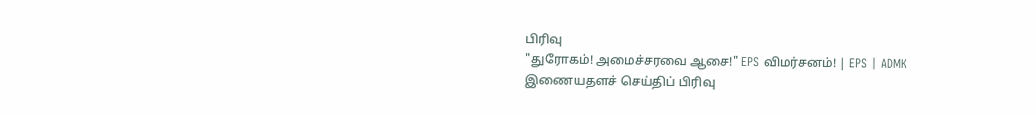பிரிவு
"துரோகம்! அமைச்சரவை ஆசை!" EPS விமர்சனம்! | EPS | ADMK
இணையதளச் செய்திப் பிரிவு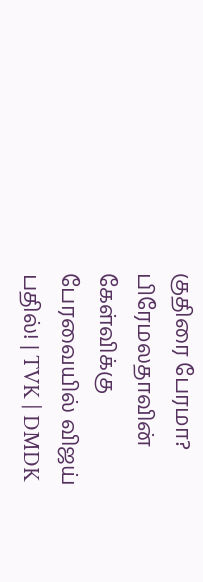குதிரை பேரமா? பிரேமலதாவின் கேள்விக்கு பேரவையில் விஜய் பதில்! | TVK | DMDK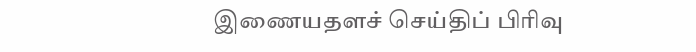இணையதளச் செய்திப் பிரிவு